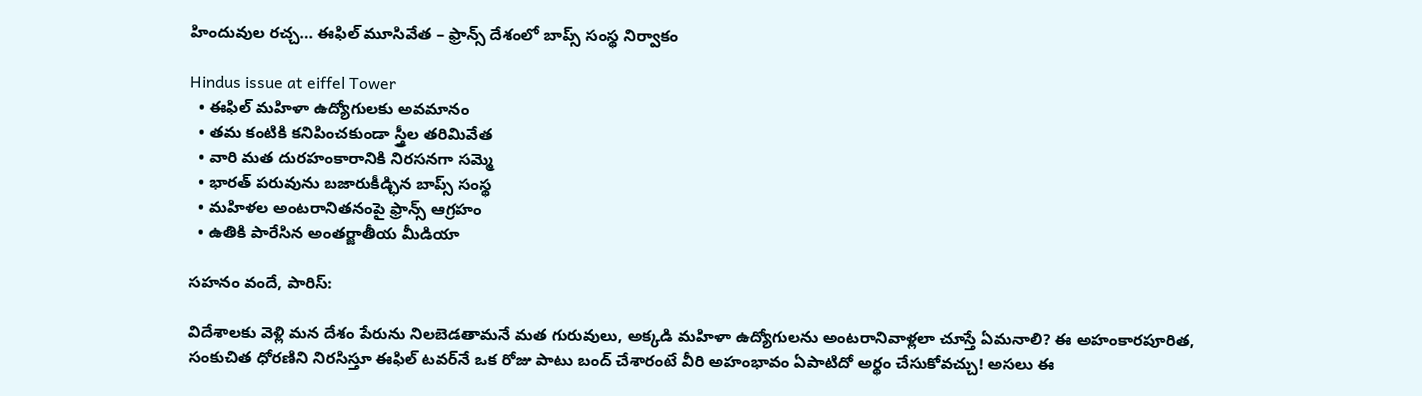హిందువుల రచ్చ… ఈఫిల్ మూసివేత – ఫ్రాన్స్ దేశంలో బాప్స్ సంస్థ నిర్వాకం

Hindus issue at eiffel Tower
  • ఈఫిల్ మహిళా ఉద్యోగులకు అవమానం
  • తమ కంటికి కనిపించకుండా స్త్రీల తరిమివేత
  • వారి మత దురహంకారానికి నిరసనగా సమ్మె
  • భారత్ పరువును బజారుకీడ్ఛిన బాప్స్ సంస్థ
  • మహిళల అంటరానితనంపై ఫ్రాన్స్ ఆగ్రహం
  • ఉతికి పారేసిన అంతర్జాతీయ మీడియా

సహనం వందే, పారిస్:

విదేశాలకు వెళ్లి మన దేశం పేరును నిలబెడతామనే మత గురువులు, అక్కడి మహిళా ఉద్యోగులను అంటరానివాళ్లలా చూస్తే ఏమనాలి? ఈ అహంకారపూరిత, సంకుచిత ధోరణిని నిరసిస్తూ ఈఫిల్ టవర్‌నే ఒక రోజు పాటు బంద్‌ చేశారంటే వీరి అహంభావం ఏపాటిదో అర్థం చేసుకోవచ్చు! అసలు ఈ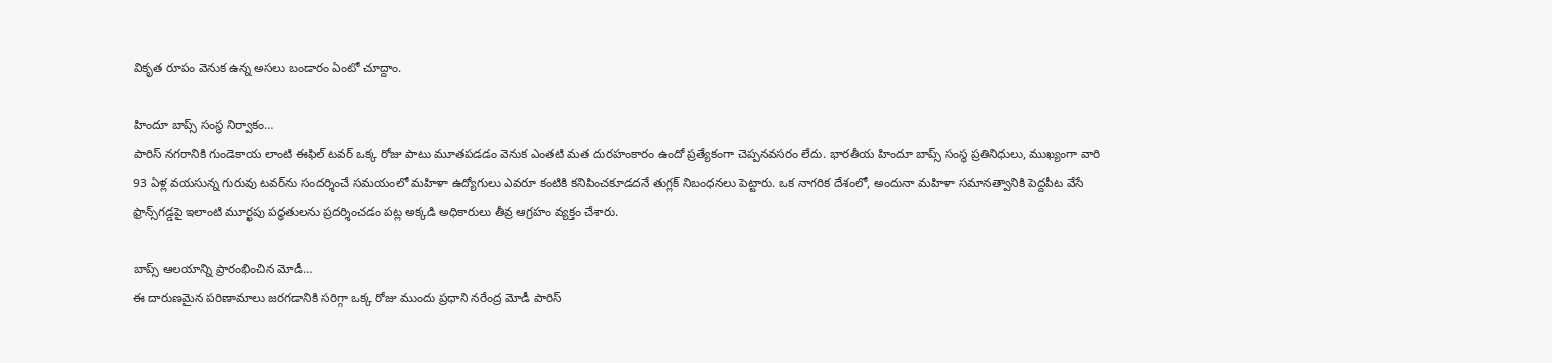వికృత రూపం వెనుక ఉన్న అసలు బండారం ఏంటో చూద్దాం.

హిందూ బాప్స్ సంస్థ నిర్వాకం…
పారిస్ నగరానికి గుండెకాయ లాంటి ఈఫిల్ టవర్ ఒక్క రోజు పాటు మూతపడడం వెనుక ఎంతటి మత దురహంకారం ఉందో ప్రత్యేకంగా చెప్పనవసరం లేదు. భారతీయ హిందూ బాప్స్ సంస్థ ప్రతినిధులు, ముఖ్యంగా వారి 93 ఏళ్ల వయసున్న గురువు టవర్‌ను సందర్శించే సమయంలో మహిళా ఉద్యోగులు ఎవరూ కంటికి కనిపించకూడదనే తుగ్లక్ నిబంధనలు పెట్టారు. ఒక నాగరిక దేశంలో, అందునా మహిళా సమానత్వానికి పెద్దపీట వేసే ఫ్రాన్స్‌గడ్డపై ఇలాంటి మూర్ఖపు పద్ధతులను ప్రదర్శించడం పట్ల అక్కడి అధికారులు తీవ్ర ఆగ్రహం వ్యక్తం చేశారు.

బాప్స్ ఆలయాన్ని ప్రారంభించిన మోడీ…
ఈ దారుణమైన పరిణామాలు జరగడానికి సరిగ్గా ఒక్క రోజు ముందు ప్రధాని నరేంద్ర మోడీ పారిస్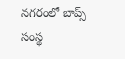నగరంలో బాప్స్ సంస్థ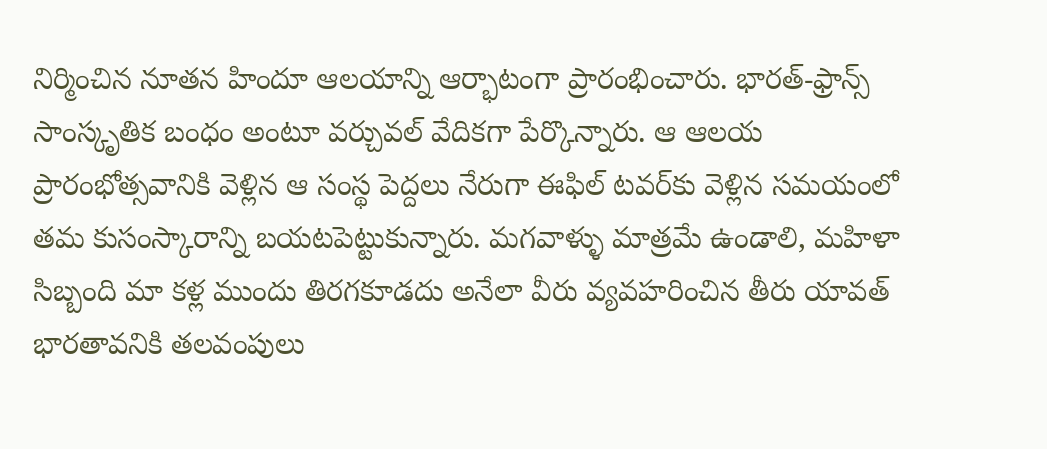నిర్మించిన నూతన హిందూ ఆలయాన్ని ఆర్భాటంగా ప్రారంభించారు. భారత్-ఫ్రాన్స్ సాంస్కృతిక బంధం అంటూ వర్చువల్ వేదికగా పేర్కొన్నారు. ఆ ఆలయ ప్రారంభోత్సవానికి వెళ్లిన ఆ సంస్థ పెద్దలు నేరుగా ఈఫిల్ టవర్‌కు వెళ్లిన సమయంలో తమ కుసంస్కారాన్ని బయటపెట్టుకున్నారు. మగవాళ్ళు మాత్రమే ఉండాలి, మహిళా సిబ్బంది మా కళ్ల ముందు తిరగకూడదు అనేలా వీరు వ్యవహరించిన తీరు యావత్ భారతావనికి తలవంపులు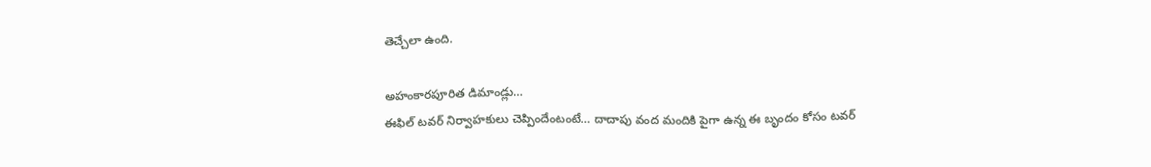తెచ్చేలా ఉంది.

అహంకారపూరిత డిమాండ్లు…
ఈఫిల్ టవర్ నిర్వాహకులు చెప్పిందేంటంటే… దాదాపు వంద మందికి పైగా ఉన్న ఈ బృందం కోసం టవర్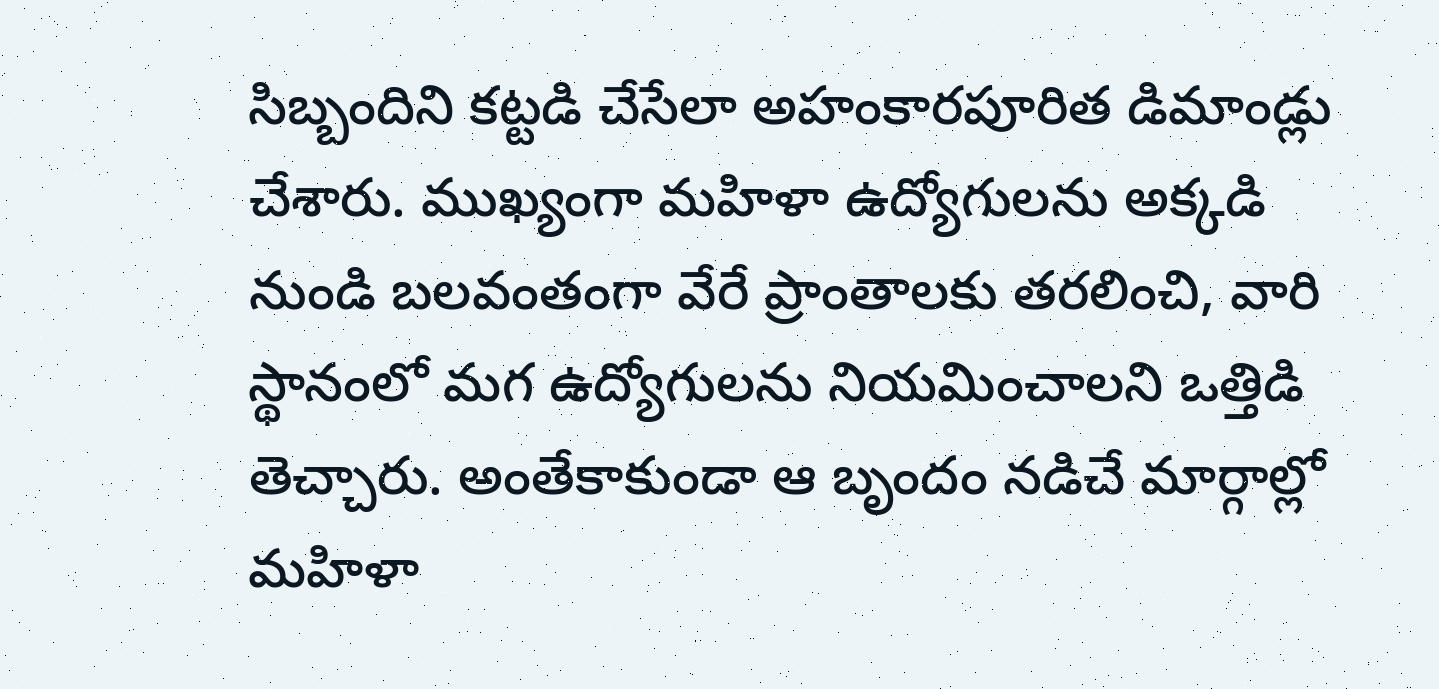సిబ్బందిని కట్టడి చేసేలా అహంకారపూరిత డిమాండ్లు చేశారు. ముఖ్యంగా మహిళా ఉద్యోగులను అక్కడి నుండి బలవంతంగా వేరే ప్రాంతాలకు తరలించి, వారి స్థానంలో మగ ఉద్యోగులను నియమించాలని ఒత్తిడి తెచ్చారు. అంతేకాకుండా ఆ బృందం నడిచే మార్గాల్లో మహిళా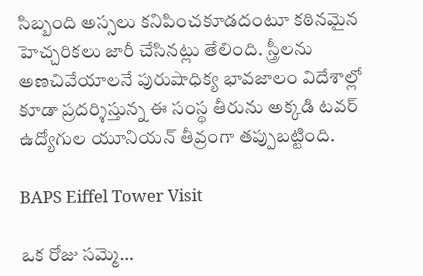సిబ్బంది అస్సలు కనిపించకూడదంటూ కఠినమైన హెచ్చరికలు జారీ చేసినట్లు తేలింది. స్త్రీలను అణచివేయాలనే పురుషాధిక్య భావజాలం విదేశాల్లో కూడా ప్రదర్శిస్తున్న ఈ సంస్థ తీరును అక్కడి టవర్ ఉద్యోగుల యూనియన్ తీవ్రంగా తప్పుబట్టింది.

BAPS Eiffel Tower Visit

ఒక రోజు సమ్మె…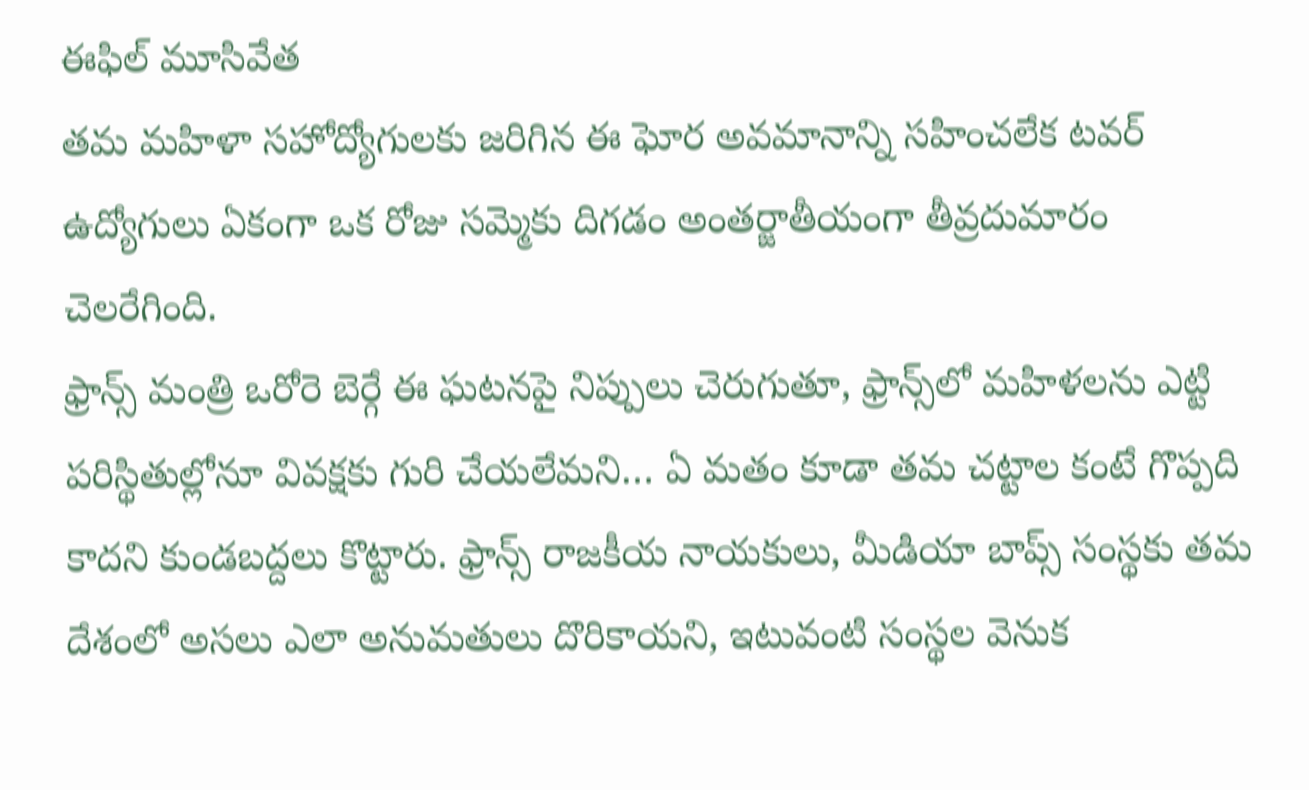ఈఫిల్ మూసివేత
తమ మహిళా సహోద్యోగులకు జరిగిన ఈ ఘోర అవమానాన్ని సహించలేక టవర్ ఉద్యోగులు ఏకంగా ఒక రోజు సమ్మెకు దిగడం అంతర్జాతీయంగా తీవ్రదుమారం చెలరేగింది.
ఫ్రాన్స్ మంత్రి ఒరోరె బెర్గే ఈ ఘటనపై నిప్పులు చెరుగుతూ, ఫ్రాన్స్‌లో మహిళలను ఎట్టి పరిస్థితుల్లోనూ వివక్షకు గురి చేయలేమని… ఏ మతం కూడా తమ చట్టాల కంటే గొప్పది కాదని కుండబద్దలు కొట్టారు. ఫ్రాన్స్ రాజకీయ నాయకులు, మీడియా బాప్స్ సంస్థకు తమ దేశంలో అసలు ఎలా అనుమతులు దొరికాయని, ఇటువంటి సంస్థల వెనుక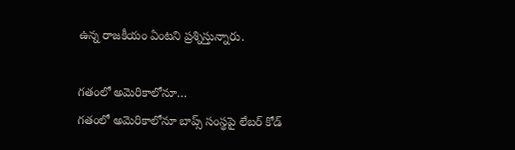ఉన్న రాజకీయం ఏంటని ప్రశ్నిస్తున్నారు.

గతంలో అమెరికాలోనూ…
గతంలో అమెరికాలోనూ బాప్స్ సంస్థపై లేబర్ కోడ్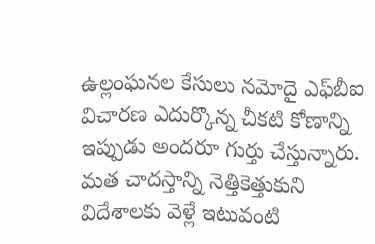ఉల్లంఘనల కేసులు నమోదై ఎఫ్‌బీఐ విచారణ ఎదుర్కొన్న చీకటి కోణాన్ని ఇప్పుడు అందరూ గుర్తు చేస్తున్నారు. మత చాదస్తాన్ని నెత్తికెత్తుకుని విదేశాలకు వెళ్లే ఇటువంటి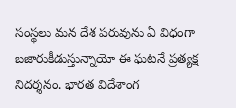సంస్థలు మన దేశ పరువును ఏ విధంగా బజారుకీడుస్తున్నాయో ఈ ఘటనే ప్రత్యక్ష నిదర్శనం. భారత విదేశాంగ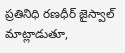ప్రతినిధి రణధీర్ జైస్వాల్ మాట్లాడుతూ,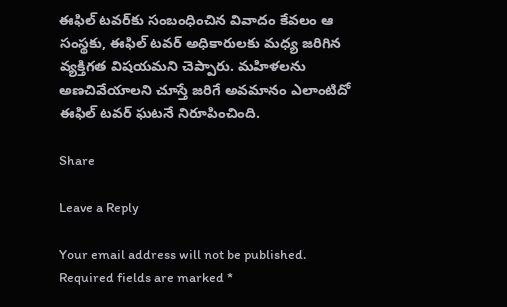ఈఫిల్ టవర్‌కు సంబంధించిన వివాదం కేవలం ఆ సంస్థకు, ఈఫిల్ టవర్ అధికారులకు మధ్య జరిగిన వ్యక్తిగత విషయమని చెప్పారు. మహిళలను అణచివేయాలని చూస్తే జరిగే అవమానం ఎలాంటిదో ఈఫిల్ టవర్ ఘటనే నిరూపించింది.

Share

Leave a Reply

Your email address will not be published. Required fields are marked *